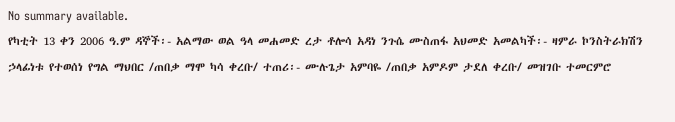No summary available.
የካቲት 13 ቀን 2006 ዓ.ም ዳኞች፡- አልማው ወል ዓላ መሐመድ ረታ ቶሎሳ አዳነ ንጉሴ ሙስጠፋ አህመድ አመልካች፡- ዛምራ ኮንስትራክሽን ኃላፊነቱ የተወሰነ የግል ማህበር /ጠበቃ ማሞ ካሳ ቀረቡ/ ተጠሪ፡- ሙሉጌታ አምባዬ /ጠበቃ አምዶም ታደለ ቀረቡ/ መዝገቡ ተመርምሮ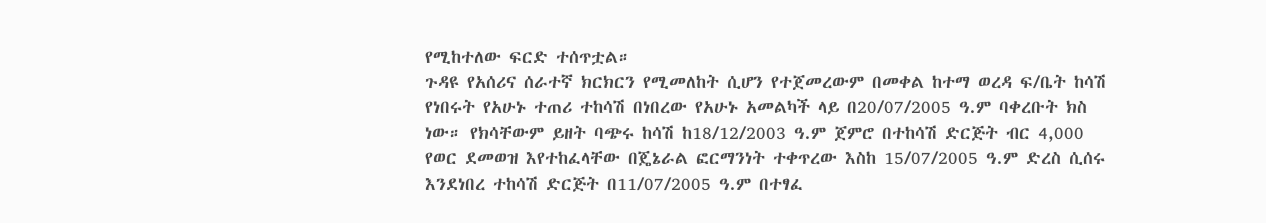የሚከተለው ፍርድ ተሰጥቷል።
ጉዳዩ የአሰሪና ሰራተኛ ክርክርን የሚመለከት ሲሆን የተጀመረውም በመቀል ከተማ ወረዳ ፍ/ቤት ከሳሽ የነበሩት የአሁኑ ተጠሪ ተከሳሽ በነበረው የአሁኑ አመልካች ላይ በ20/07/2005 ዓ.ም ባቀረቡት ክስ ነው። የክሳቸውም ይዘት ባጭሩ ከሳሽ ከ18/12/2003 ዓ.ም ጀምሮ በተከሳሽ ድርጅት ብር 4,000 የወር ደመወዝ እየተከፈላቸው በጄኔራል ፎርማንነት ተቀጥረው እስከ 15/07/2005 ዓ.ም ድረስ ሲሰሩ እንደነበረ ተከሳሽ ድርጅት በ11/07/2005 ዓ.ም በተፃፈ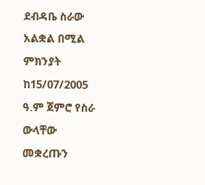ደብዳቤ ስራው አልቋል በሚል ምክንያት ከ15/07/2005 ዓ.ም ጀምሮ የስራ ውላቸው መቋረጡን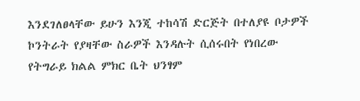እንደገለፀላቸው ይሁን እንጂ ተከሳሽ ድርጅት በተለያዩ ቦታዎች ኮንትራት የያዛቸው ስራዎች እንዳሉት ሲሰሩበት የነበረው የትግራይ ክልል ምክር ቤት ህንፃም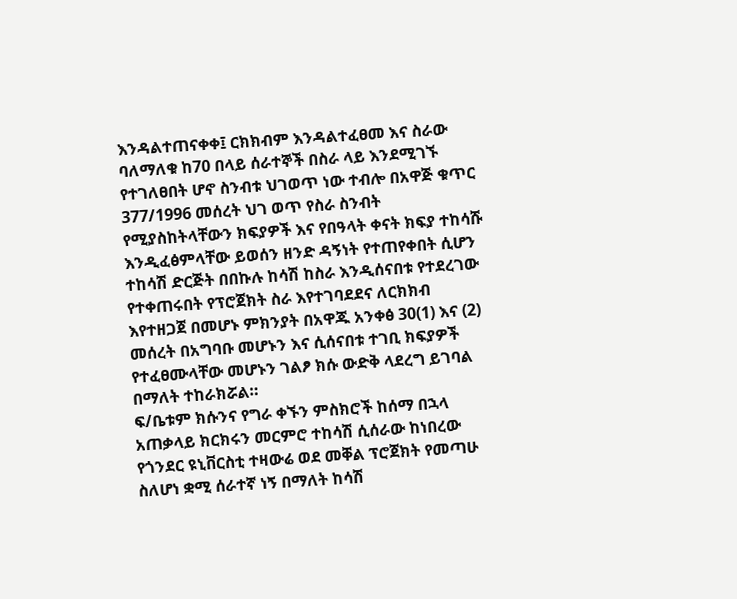እንዳልተጠናቀቀ፤ ርክክብም እንዳልተፈፀመ እና ስራው ባለማለቁ ከ70 በላይ ሰራተኞች በስራ ላይ እንደሚገኙ የተገለፀበት ሆኖ ስንብቱ ህገወጥ ነው ተብሎ በአዋጅ ቁጥር 377/1996 መሰረት ህገ ወጥ የስራ ስንብት የሚያስከትላቸውን ክፍያዎች እና የበዓላት ቀናት ክፍያ ተከሳሹ እንዲፈፅምላቸው ይወሰን ዘንድ ዳኝነት የተጠየቀበት ሲሆን ተከሳሽ ድርጅት በበኩሉ ከሳሽ ከስራ እንዲሰናበቱ የተደረገው የተቀጠሩበት የፕሮጀክት ስራ እየተገባደደና ለርክክብ እየተዘጋጀ በመሆኑ ምክንያት በአዋጁ አንቀፅ 30(1) እና (2) መሰረት በአግባቡ መሆኑን እና ሲሰናበቱ ተገቢ ክፍያዎች የተፈፀሙላቸው መሆኑን ገልፆ ክሱ ውድቅ ላደረግ ይገባል በማለት ተከራክሯል።
ፍ/ቤቱም ክሱንና የግራ ቀኙን ምስክሮች ከሰማ በኋላ አጠቃላይ ክርክሩን መርምሮ ተከሳሽ ሲሰራው ከነበረው የጎንደር ዩኒቨርስቲ ተዛውሬ ወደ መቐል ፕሮጀክት የመጣሁ ስለሆነ ቋሚ ሰራተኛ ነኝ በማለት ከሳሽ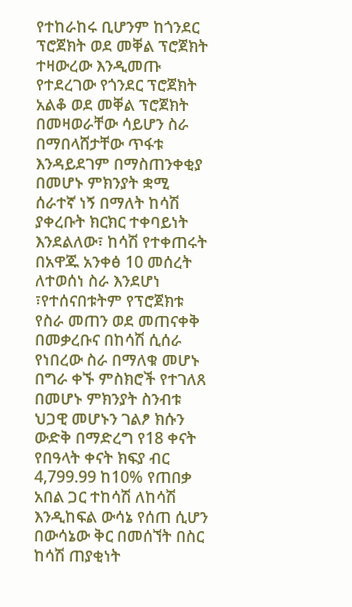የተከራከሩ ቢሆንም ከጎንደር ፕሮጀክት ወደ መቐል ፕሮጀክት ተዛውረው እንዲመጡ የተደረገው የጎንደር ፕሮጀክት አልቆ ወደ መቐል ፕሮጀክት በመዛወራቸው ሳይሆን ስራ በማበላሸታቸው ጥፋቱ እንዳይደገም በማስጠንቀቂያ በመሆኑ ምክንያት ቋሚ ሰራተኛ ነኝ በማለት ከሳሽ ያቀረቡት ክርክር ተቀባይነት እንደልለው፣ ከሳሽ የተቀጠሩት በአዋጁ አንቀፅ 10 መሰረት ለተወሰነ ስራ እንደሆነ ፣የተሰናበቱትም የፕሮጀክቱ የስራ መጠን ወደ መጠናቀቅ በመቃረቡና በከሳሽ ሲሰራ የነበረው ስራ በማለቁ መሆኑ በግራ ቀኙ ምስክሮች የተገለጸ በመሆኑ ምክንያት ስንብቱ ህጋዊ መሆኑን ገልፆ ክሱን ውድቅ በማድረግ የ18 ቀናት የበዓላት ቀናት ክፍያ ብር 4,799.99 ከ10% የጠበቃ አበል ጋር ተከሳሽ ለከሳሽ እንዲከፍል ውሳኔ የሰጠ ሲሆን በውሳኔው ቅር በመሰኘት በስር ከሳሽ ጠያቂነት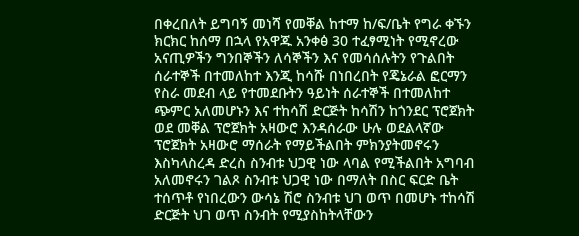በቀረበለት ይግባኝ መነሻ የመቐል ከተማ ከ/ፍ/ቤት የግራ ቀኙን ክርክር ከሰማ በኋላ የአዋጁ አንቀፅ 30 ተፈፃሚነት የሚኖረው አናጢዎችን ግንበኞችን ለሳኞችን እና የመሳሰሉትን የጉልበት ሰራተኞች በተመለከተ እንጂ ከሳሹ በነበረበት የጄኔራል ፎርማን የስራ መደብ ላይ የተመደቡትን ዓይነት ሰራተኞች በተመለከተ ጭምር አለመሆኑን እና ተከሳሽ ድርጅት ከሳሽን ከጎንደር ፕሮጀክት ወደ መቐል ፕሮጀክት አዛውሮ እንዳሰራው ሁሉ ወደልላኛው ፕሮጀክት አዛውሮ ማሰራት የማይችልበት ምክንያትመኖሩን እስካላስረዳ ድረስ ስንብቱ ህጋዊ ነው ላባል የሚችልበት አግባብ አለመኖሩን ገልጾ ስንብቱ ህጋዊ ነው በማለት በስር ፍርድ ቤት ተሰጥቶ የነበረውን ውሳኔ ሽሮ ስንብቱ ህገ ወጥ በመሆኑ ተከሳሽ ድርጅት ህገ ወጥ ስንብት የሚያስከትላቸውን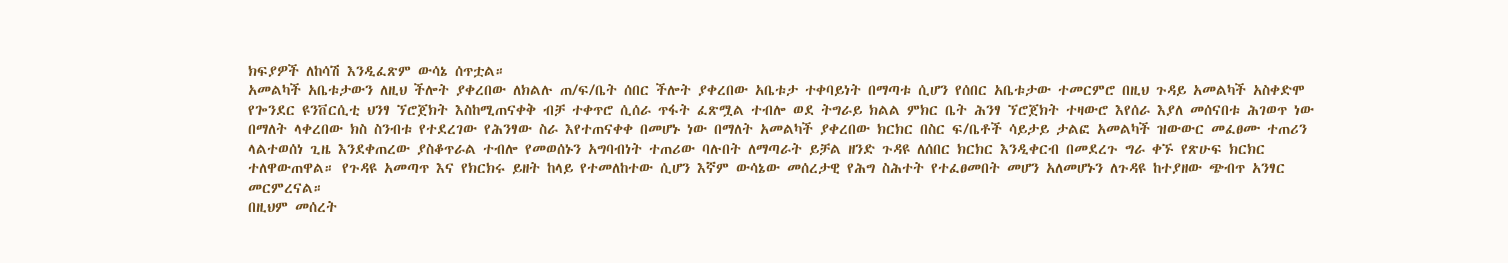ክፍያዎች ለከሳሽ እንዲፈጽም ውሳኔ ሰጥቷል።
አመልካች አቤቱታውን ለዚህ ችሎት ያቀረበው ለክልሉ ጠ/ፍ/ቤት ሰበር ችሎት ያቀረበው አቤቱታ ተቀባይነት በማጣቱ ሲሆን የሰበር አቤቱታው ተመርምሮ በዚህ ጉዳይ አመልካች አስቀድሞ የጐንደር ዩንቨርሲቲ ህንፃ ኘሮጀክት እስከሚጠናቀቅ ብቻ ተቀጥሮ ሲሰራ ጥፋት ፈጽሟል ተብሎ ወደ ትግራይ ክልል ምክር ቤት ሕንፃ ኘሮጀክት ተዛውሮ እየሰራ እያለ መሰናበቱ ሕገወጥ ነው በማለት ላቀረበው ክስ ስንብቱ የተደረገው የሕንፃው ስራ እየተጠናቀቀ በመሆኑ ነው በማለት አመልካች ያቀረበው ክርክር በስር ፍ/ቤቶች ሳይታይ ታልፎ አመልካች ዝውውር መፈፀሙ ተጠሪን ላልተወሰነ ጊዜ እንደቀጠረው ያስቆጥራል ተብሎ የመወሰኑን አግባብነት ተጠሪው ባሉበት ለማጣራት ይቻል ዘንድ ጉዳዩ ለሰበር ክርክር እንዲቀርብ በመደረጉ ግራ ቀኙ የጽሁፍ ክርክር ተለዋውጠዋል። የጉዳዩ አመጣጥ እና የክርክሩ ይዘት ከላይ የተመለከተው ሲሆን እኛም ውሳኔው መሰረታዊ የሕግ ስሕተት የተፈፀመበት መሆን አለመሆኑን ለጉዳዩ ከተያዘው ጭብጥ አንፃር መርምረናል።
በዚህም መሰረት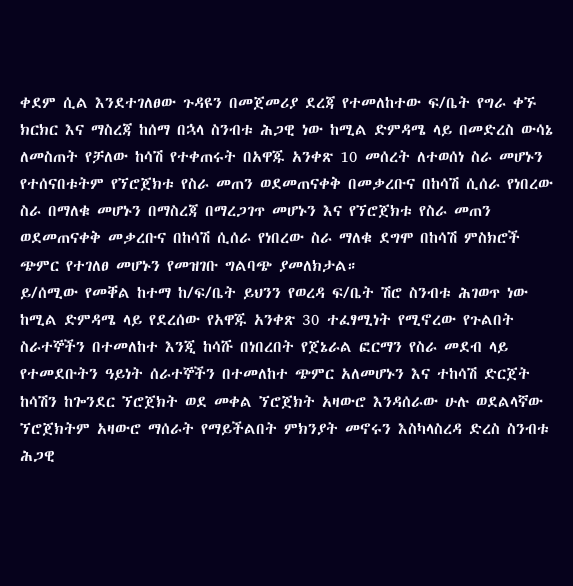ቀደም ሲል እንደተገለፀው ጉዳዩን በመጀመሪያ ደረጃ የተመለከተው ፍ/ቤት የግራ ቀኙ ክርክር እና ማስረጃ ከሰማ በኋላ ስንብቱ ሕጋዊ ነው ከሚል ድምዳሜ ላይ በመድረስ ውሳኔ ለመስጠት የቻለው ከሳሽ የተቀጠሩት በአዋጁ አንቀጽ 10 መሰረት ለተወሰነ ስራ መሆኑን የተሰናበቱትም የኘሮጀክቱ የስራ መጠን ወደመጠናቀቅ በመቃረቡና በከሳሽ ሲሰራ የነበረው ስራ በማለቁ መሆኑን በማስረጃ በማረጋገጥ መሆኑን እና የኘሮጀክቱ የስራ መጠን ወደመጠናቀቅ መቃረቡና በከሳሽ ሲሰራ የነበረው ስራ ማለቁ ደግሞ በከሳሽ ምስክሮች ጭምር የተገለፀ መሆኑን የመዝገቡ ግልባጭ ያመለክታል።
ይ/ሰሚው የመቐል ከተማ ከ/ፍ/ቤት ይህንን የወረዳ ፍ/ቤት ሽሮ ስንብቱ ሕገወጥ ነው ከሚል ድምዳሜ ላይ የደረሰው የአዋጁ አንቀጽ 30 ተፈፃሚነት የሚኖረው የጉልበት ስራተኞችን በተመለከተ እንጂ ከሳሹ በነበረበት የጀኔራል ፎርማን የስራ መደብ ላይ የተመደቡትን ዓይነት ሰራተኞችን በተመለከተ ጭምር አለመሆኑን እና ተከሳሽ ድርጀት ከሳሽን ከጐንደር ኘሮጀክት ወደ መቀል ኘሮጀክት አዛውሮ እንዳሰራው ሁሉ ወደልላኛው ኘሮጀክትም አዛውሮ ማሰራት የማይችልበት ምክንያት መኖሩን እስካላስረዳ ድረስ ስንብቱ ሕጋዊ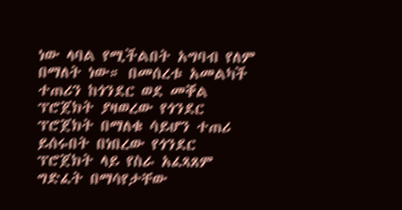ነው ላባል የሚችልበት አግባብ የለም በማለት ነው። በመሰረቱ አመልካች ተጠሪን ከጎንደር ወደ መቐል ፕሮጀክት ያዛወረው የጎንደር ፕሮጀክት በማለቁ ሳይሆን ተጠሪ ይሰሩበት በነበረው የጎንደር ፕሮጀክት ላይ የስራ አፈጻጸም ግድፈት በማሳየታቸው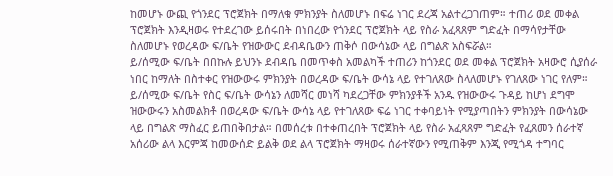ከመሆኑ ውጪ የጎንደር ፕሮጀክት በማለቁ ምክንያት ስለመሆኑ በፍሬ ነገር ደረጃ አልተረጋገጠም። ተጠሪ ወደ መቀል ፕሮጀክት እንዲዛወሩ የተደረገው ይሰሩበት በነበረው የጎንደር ፕሮጀክት ላይ የስራ አፈጻጸም ግድፈት በማሳየታቸው ስለመሆኑ የወረዳው ፍ/ቤት የዝውውር ደብዳቤውን ጠቅሶ በውሳኔው ላይ በግልጽ አስፍሯል።
ይ/ሰሚው ፍ/ቤት በበኩሉ ይህንኑ ደብዳቤ በመጥቀስ አመልካች ተጠሪን ከጎንደር ወደ መቀል ፕሮጀክት አዛውሮ ሲያሰራ ነበር ከማለት በስተቀር የዝውውሩ ምክንያት በወረዳው ፍ/ቤት ውሳኔ ላይ የተገለጸው ስላለመሆኑ የገለጸው ነገር የለም። ይ/ሰሚው ፍ/ቤት የስር ፍ/ቤት ውሳኔን ለመሻር መነሻ ካደረጋቸው ምክንያቶች አንዱ የዝውውሩ ጉዳይ ከሆነ ደግሞ ዝውውሩን አስመልክቶ በወረዳው ፍ/ቤት ውሳኔ ላይ የተገለጸው ፍሬ ነገር ተቀባይነት የሚያጣበትን ምክንያት በውሳኔው ላይ በግልጽ ማስፈር ይጠበቅበታል። በመሰረቱ በተቀጠረበት ፕሮጀክት ላይ የስራ አፈጻጸም ግድፈት የፈጸመን ሰራተኛ አሰሪው ልላ እርምጃ ከመውሰድ ይልቅ ወደ ልላ ፕሮጀክት ማዛወሩ ሰራተኛውን የሚጠቅም እንጂ የሚጎዳ ተግባር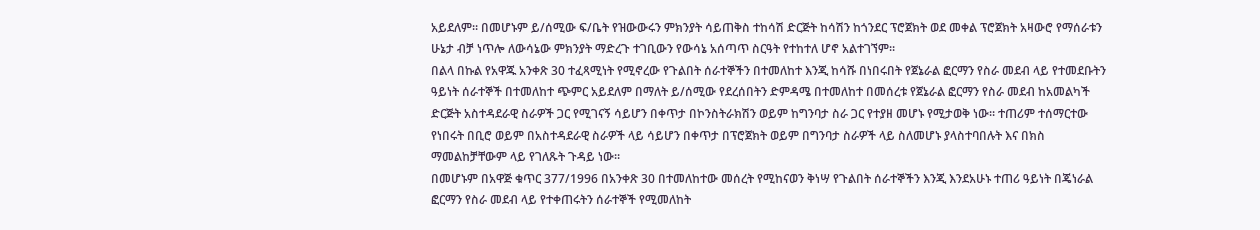አይደለም። በመሆኑም ይ/ሰሚው ፍ/ቤት የዝውውሩን ምክንያት ሳይጠቅስ ተከሳሽ ድርጅት ከሳሽን ከጎንደር ፕሮጀክት ወደ መቀል ፕሮጀክት አዛውሮ የማሰራቱን ሁኔታ ብቻ ነጥሎ ለውሳኔው ምክንያት ማድረጉ ተገቢውን የውሳኔ አሰጣጥ ስርዓት የተከተለ ሆኖ አልተገኘም።
በልላ በኩል የአዋጁ አንቀጽ 30 ተፈጻሚነት የሚኖረው የጉልበት ሰራተኞችን በተመለከተ እንጂ ከሳሹ በነበሩበት የጀኔራል ፎርማን የስራ መደብ ላይ የተመደቡትን ዓይነት ሰራተኞች በተመለከተ ጭምር አይደለም በማለት ይ/ሰሚው የደረሰበትን ድምዳሜ በተመለከተ በመሰረቱ የጀኔራል ፎርማን የስራ መደብ ከአመልካች ድርጅት አስተዳደራዊ ስራዎች ጋር የሚገናኝ ሳይሆን በቀጥታ በኮንስትራክሽን ወይም ከግንባታ ስራ ጋር የተያዘ መሆኑ የሚታወቅ ነው። ተጠሪም ተሰማርተው የነበሩት በቢሮ ወይም በአስተዳደራዊ ስራዎች ላይ ሳይሆን በቀጥታ በፕሮጀክት ወይም በግንባታ ስራዎች ላይ ስለመሆኑ ያላስተባበሉት እና በክስ ማመልከቻቸውም ላይ የገለጹት ጉዳይ ነው።
በመሆኑም በአዋጅ ቁጥር 377/1996 በአንቀጽ 30 በተመለከተው መሰረት የሚከናወን ቅነሣ የጉልበት ሰራተኞችን እንጂ እንደአሁኑ ተጠሪ ዓይነት በጄነራል ፎርማን የስራ መደብ ላይ የተቀጠሩትን ሰራተኞች የሚመለከት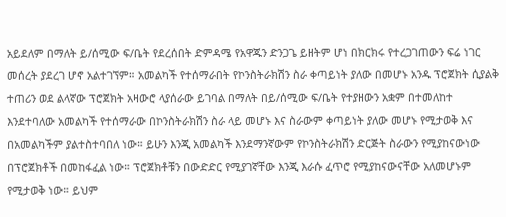አይደለም በማለት ይ/ሰሚው ፍ/ቤት የደረሰበት ድምዳሜ የአዋጁን ድንጋጌ ይዘትም ሆነ በክርክሩ የተረጋገጠውን ፍሬ ነገር መሰረት ያደረገ ሆኖ አልተገኘም። አመልካች የተሰማራበት የኮንስትራክሽን ስራ ቀጣይነት ያለው በመሆኑ አንዱ ፕሮጀክት ሲያልቅ ተጠሪን ወደ ልላኛው ፕሮጀክት አዛውሮ ላያሰራው ይገባል በማለት በይ/ሰሚው ፍ/ቤት የተያዘውን አቋም በተመለከተ እንደተባለው አመልካች የተሰማራው በኮንስትራክሽን ስራ ላይ መሆኑ እና ስራውም ቀጣይነት ያለው መሆኑ የሚታወቅ እና በአመልካችም ያልተስተባበለ ነው። ይሁን እንጂ አመልካች እንደማንኛውም የኮንስትራክሽን ድርጅት ስራውን የሚያከናውነው በፕሮጀክቶች በመከፋፈል ነው። ፕሮጀክቶቹን በውድድር የሚያገኛቸው እንጂ እራሱ ፈጥሮ የሚያከናውናቸው አለመሆኑም የሚታወቅ ነው። ይህም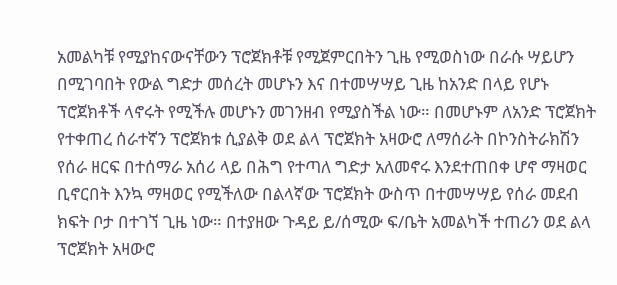አመልካቹ የሚያከናውናቸውን ፕሮጀክቶቹ የሚጀምርበትን ጊዜ የሚወስነው በራሱ ሣይሆን በሚገባበት የውል ግድታ መሰረት መሆኑን እና በተመሣሣይ ጊዜ ከአንድ በላይ የሆኑ ፕሮጀክቶች ላኖሩት የሚችሉ መሆኑን መገንዘብ የሚያስችል ነው። በመሆኑም ለአንድ ፕሮጀክት የተቀጠረ ሰራተኛን ፕሮጀክቱ ሲያልቅ ወደ ልላ ፕሮጀክት አዛውሮ ለማሰራት በኮንስትራክሽን የሰራ ዘርፍ በተሰማራ አሰሪ ላይ በሕግ የተጣለ ግድታ አለመኖሩ እንደተጠበቀ ሆኖ ማዛወር ቢኖርበት እንኳ ማዛወር የሚችለው በልላኛው ፕሮጀክት ውስጥ በተመሣሣይ የሰራ መደብ ክፍት ቦታ በተገኘ ጊዜ ነው። በተያዘው ጉዳይ ይ/ሰሚው ፍ/ቤት አመልካች ተጠሪን ወደ ልላ ፕሮጀክት አዛውሮ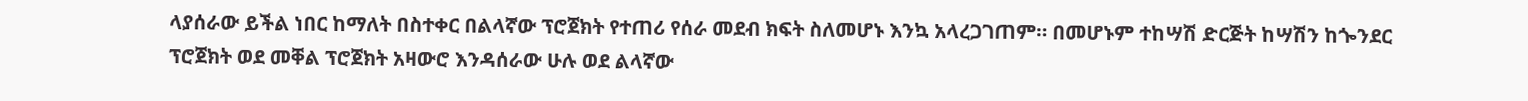ላያሰራው ይችል ነበር ከማለት በስተቀር በልላኛው ፕሮጀክት የተጠሪ የሰራ መደብ ክፍት ስለመሆኑ እንኳ አላረጋገጠም። በመሆኑም ተከሣሽ ድርጅት ከሣሽን ከጐንደር ፕሮጀክት ወደ መቐል ፕሮጀክት አዛውሮ እንዳሰራው ሁሉ ወደ ልላኛው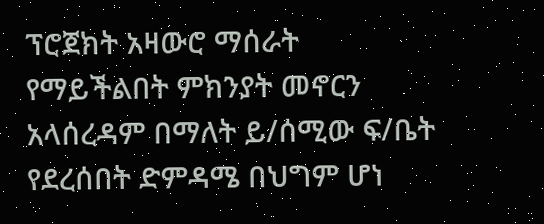ፕሮጀክት አዛውሮ ማሰራት የማይችልበት ምክንያት መኖርን አላሰረዳም በማለት ይ/ሰሚው ፍ/ቤት የደረሰበት ድምዳሜ በህግም ሆነ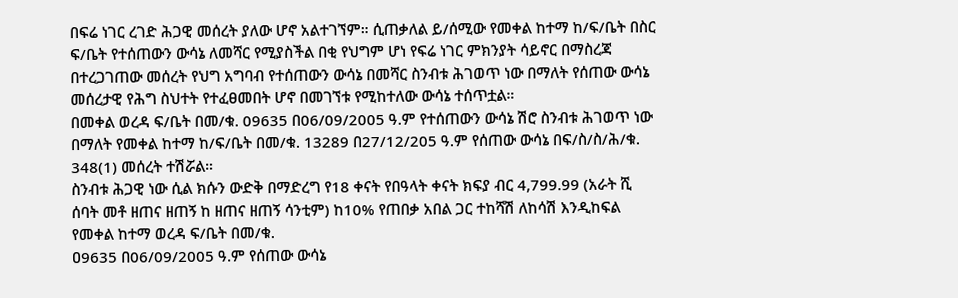በፍሬ ነገር ረገድ ሕጋዊ መሰረት ያለው ሆኖ አልተገኘም። ሲጠቃለል ይ/ሰሚው የመቀል ከተማ ከ/ፍ/ቤት በስር ፍ/ቤት የተሰጠውን ውሳኔ ለመሻር የሚያስችል በቂ የህግም ሆነ የፍሬ ነገር ምክንያት ሳይኖር በማስረጃ በተረጋገጠው መሰረት የህግ አግባብ የተሰጠውን ውሳኔ በመሻር ስንብቱ ሕገወጥ ነው በማለት የሰጠው ውሳኔ መሰረታዊ የሕግ ስህተት የተፈፀመበት ሆኖ በመገኘቱ የሚከተለው ውሳኔ ተሰጥቷል።
በመቀል ወረዳ ፍ/ቤት በመ/ቁ. 09635 በ06/09/2005 ዓ.ም የተሰጠውን ውሳኔ ሽሮ ስንብቱ ሕገወጥ ነው በማለት የመቀል ከተማ ከ/ፍ/ቤት በመ/ቁ. 13289 በ27/12/205 ዓ.ም የሰጠው ውሳኔ በፍ/ስ/ስ/ሕ/ቁ. 348(1) መሰረት ተሽሯል።
ስንብቱ ሕጋዊ ነው ሲል ክሱን ውድቅ በማድረግ የ18 ቀናት የበዓላት ቀናት ክፍያ ብር 4,799.99 (አራት ሺ ሰባት መቶ ዘጠና ዘጠኝ ከ ዘጠና ዘጠኝ ሳንቲም) ከ10% የጠበቃ አበል ጋር ተከሻሽ ለከሳሽ እንዲከፍል የመቀል ከተማ ወረዳ ፍ/ቤት በመ/ቁ.
ዐ9635 በ06/09/2005 ዓ.ም የሰጠው ውሳኔ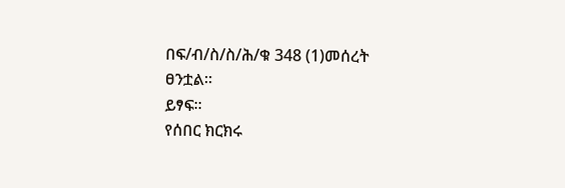በፍ/ብ/ስ/ስ/ሕ/ቁ 348 (1)መሰረት ፀንቷል።
ይፃፍ።
የሰበር ክርክሩ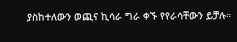ያስከተለውን ወጪና ኪሳራ ግራ ቀኙ የየራሳቸውን ይቻሉ።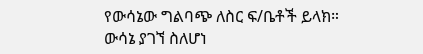የውሳኔው ግልባጭ ለስር ፍ/ቤቶች ይላክ።
ውሳኔ ያገኘ ስለሆነ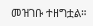መዝገቡ ተዘግቷል።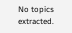No topics extracted.